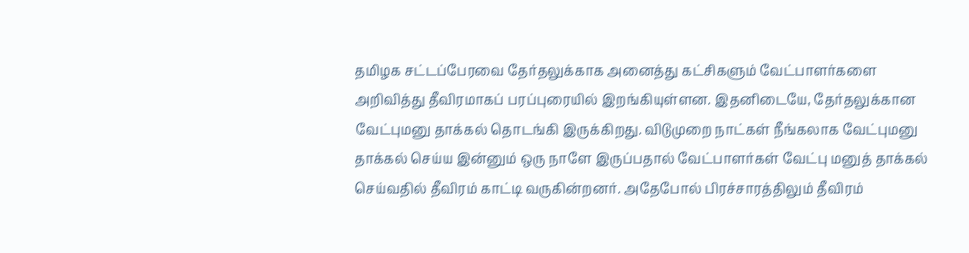தமிழக சட்டப்பேரவை தேர்தலுக்காக அனைத்து கட்சிகளும் வேட்பாளர்களை அறிவித்து தீவிரமாகப் பரப்புரையில் இறங்கியுள்ளன. இதனிடையே, தேர்தலுக்கான வேட்புமனு தாக்கல் தொடங்கி இருக்கிறது. விடுமுறை நாட்கள் நீங்கலாக வேட்புமனு தாக்கல் செய்ய இன்னும் ஒரு நாளே இருப்பதால் வேட்பாளர்கள் வேட்பு மனுத் தாக்கல் செய்வதில் தீவிரம் காட்டி வருகின்றனர். அதேபோல் பிரச்சாரத்திலும் தீவிரம்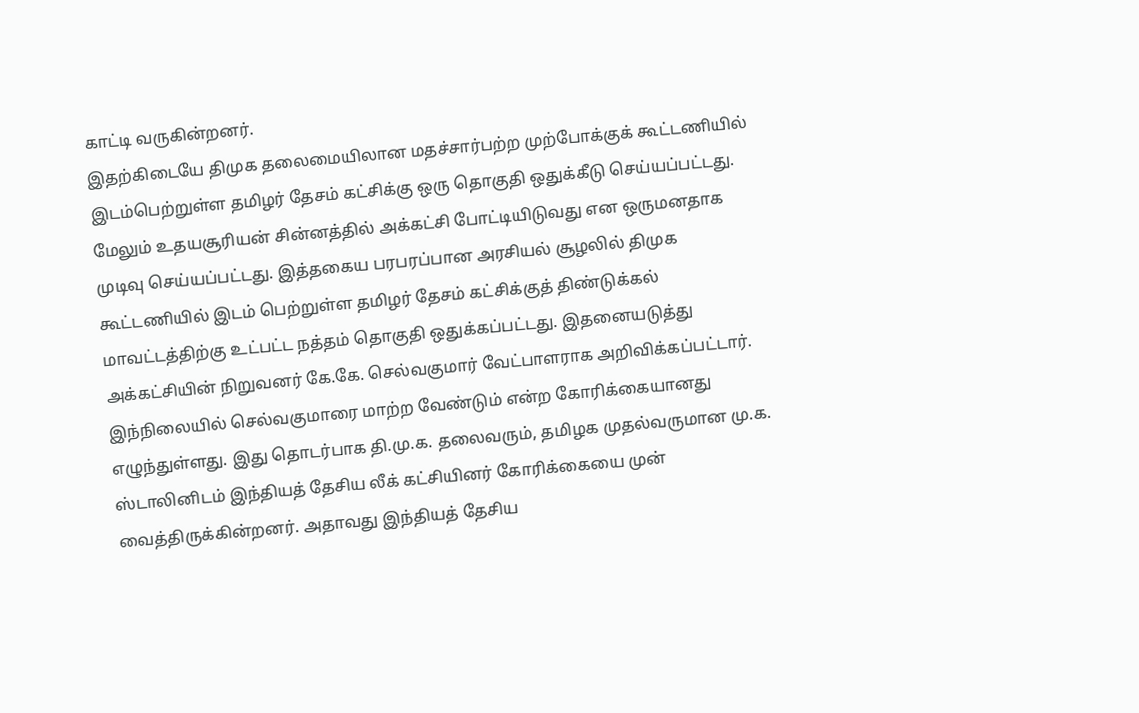காட்டி வருகின்றனர்.
இதற்கிடையே திமுக தலைமையிலான மதச்சார்பற்ற முற்போக்குக் கூட்டணியில் இடம்பெற்றுள்ள தமிழர் தேசம் கட்சிக்கு ஒரு தொகுதி ஒதுக்கீடு செய்யப்பட்டது. மேலும் உதயசூரியன் சின்னத்தில் அக்கட்சி போட்டியிடுவது என ஒருமனதாக முடிவு செய்யப்பட்டது. இத்தகைய பரபரப்பான அரசியல் சூழலில் திமுக கூட்டணியில் இடம் பெற்றுள்ள தமிழர் தேசம் கட்சிக்குத் திண்டுக்கல் மாவட்டத்திற்கு உட்பட்ட நத்தம் தொகுதி ஒதுக்கப்பட்டது. இதனையடுத்து அக்கட்சியின் நிறுவனர் கே.கே. செல்வகுமார் வேட்பாளராக அறிவிக்கப்பட்டார்.
இந்நிலையில் செல்வகுமாரை மாற்ற வேண்டும் என்ற கோரிக்கையானது எழுந்துள்ளது. இது தொடர்பாக தி.மு.க. தலைவரும், தமிழக முதல்வருமான மு.க. ஸ்டாலினிடம் இந்தியத் தேசிய லீக் கட்சியினர் கோரிக்கையை முன் வைத்திருக்கின்றனர். அதாவது இந்தியத் தேசிய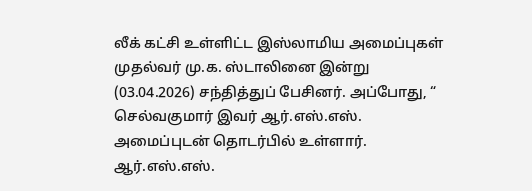லீக் கட்சி உள்ளிட்ட இஸ்லாமிய அமைப்புகள் முதல்வர் மு.க. ஸ்டாலினை இன்று (03.04.2026) சந்தித்துப் பேசினர். அப்போது, “ செல்வகுமார் இவர் ஆர்.எஸ்.எஸ். அமைப்புடன் தொடர்பில் உள்ளார். ஆர்.எஸ்.எஸ்.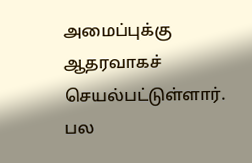அமைப்புக்கு ஆதரவாகச் செயல்பட்டுள்ளார். பல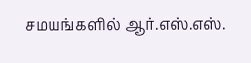சமயங்களில் ஆர்.எஸ்.எஸ்.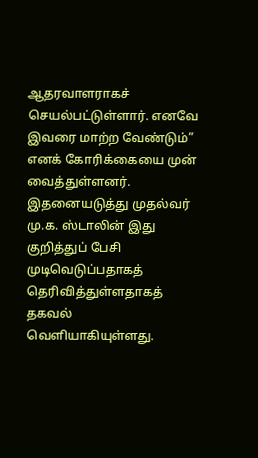ஆதரவாளராகச் செயல்பட்டுள்ளார். எனவே இவரை மாற்ற வேண்டும்” எனக் கோரிக்கையை முன் வைத்துள்ளனர்.
இதனையடுத்து முதல்வர் மு.க. ஸ்டாலின் இது குறித்துப் பேசி முடிவெடுப்பதாகத் தெரிவித்துள்ளதாகத் தகவல் வெளியாகியுள்ளது.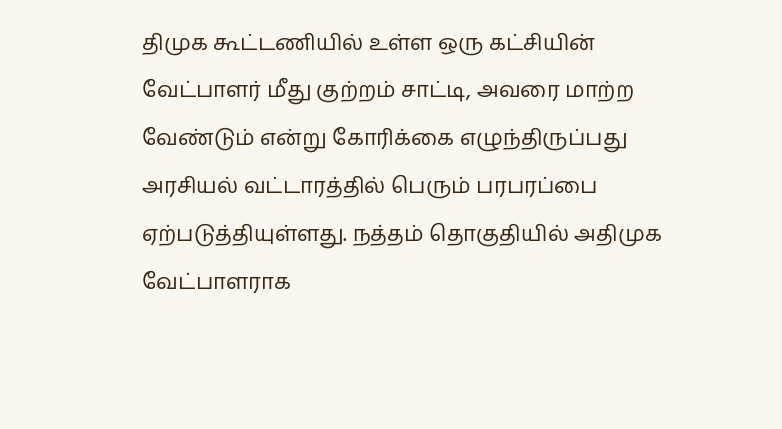திமுக கூட்டணியில் உள்ள ஒரு கட்சியின் வேட்பாளர் மீது குற்றம் சாட்டி, அவரை மாற்ற வேண்டும் என்று கோரிக்கை எழுந்திருப்பது அரசியல் வட்டாரத்தில் பெரும் பரபரப்பை ஏற்படுத்தியுள்ளது. நத்தம் தொகுதியில் அதிமுக வேட்பாளராக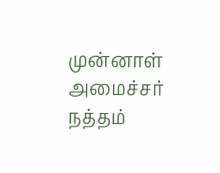முன்னாள் அமைச்சர் நத்தம்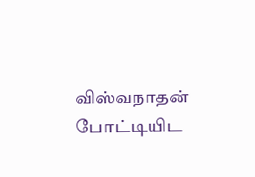விஸ்வநாதன் போட்டியிட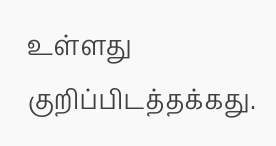உள்ளது குறிப்பிடத்தக்கது.